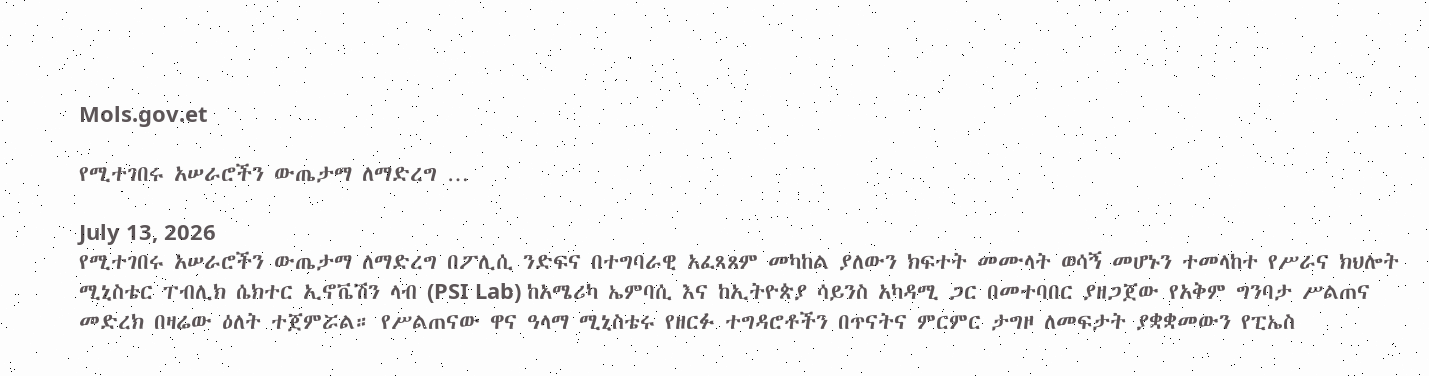Mols.gov.et

የሚተገበሩ አሠራሮችን ውጤታማ ለማድረግ …

July 13, 2026
የሚተገበሩ አሠራሮችን ውጤታማ ለማድረግ በፖሊሲ ንድፍና በተግባራዊ አፈጻጸም መካከል ያለውን ክፍተት መሙላት ወሳኝ መሆኑን ተመላከተ የሥራና ክህሎት ሚኒስቴር ፐብሊክ ሴክተር ኢኖቬሽን ላብ (PSI Lab) ከአሜሪካ ኤምባሲ እና ከኢትዮጵያ ሳይንስ አካዳሚ ጋር በመተባበር ያዘጋጀው የአቅም ግንባታ ሥልጠና መድረክ በዛሬው ዕለት ተጀምሯል። የሥልጠናው ዋና ዓላማ ሚኒስቴሩ የዘርፉ ተግዳሮቶችን በጥናትና ምርምር ታግዞ ለመፍታት ያቋቋመውን የፒኤስ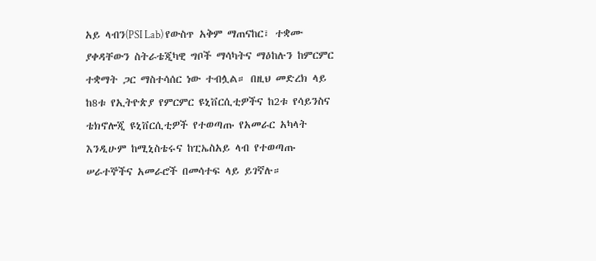አይ ላብን(PSI Lab) የውስጥ አቅም ማጠናከር፣ ተቋሙ ያቀዳቸውን ስትራቴጂካዊ ግቦች ማሳካትና ማዕከሉን ከምርምር ተቋማት ጋር ማስተሳሰር ነው ተብሏል። በዚህ መድረክ ላይ ከ8ቱ የኢትዮጵያ የምርምር ዩኒቨርሲቲዎችና ከ2ቱ የሳይንስና ቴክኖሎጂ ዩኒቨርሲቲዎች የተወጣጡ የአመራር አካላት እንዲሁም ከሚኒስቴሩና ከፒኤስአይ ላብ የተወጣጡ ሠራተኞችና አመራሮች በመሳተፍ ላይ ይገኛሉ።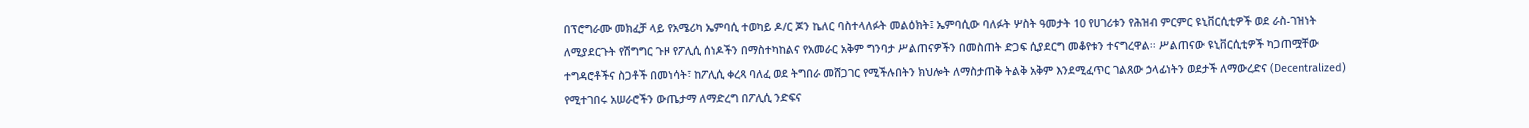በፕሮግራሙ መክፈቻ ላይ የአሜሪካ ኤምባሲ ተወካይ ዶ/ር ጆን ኬለር ባስተላለፉት መልዕክት፤ ኤምባሲው ባለፉት ሦስት ዓመታት 10 የሀገሪቱን የሕዝብ ምርምር ዩኒቨርሲቲዎች ወደ ራስ-ገዝነት ለሚያደርጉት የሽግግር ጉዞ የፖሊሲ ሰነዶችን በማስተካከልና የአመራር አቅም ግንባታ ሥልጠናዎችን በመስጠት ድጋፍ ሲያደርግ መቆየቱን ተናግረዋል፡፡ ሥልጠናው ዩኒቨርሲቲዎች ካጋጠሟቸው ተግዳሮቶችና ስጋቶች በመነሳት፣ ከፖሊሲ ቀረጻ ባለፈ ወደ ትግበራ መሸጋገር የሚችሉበትን ክህሎት ለማስታጠቅ ትልቅ አቅም እንደሚፈጥር ገልጸው ኃላፊነትን ወደታች ለማውረድና (Decentralized) የሚተገበሩ አሠራሮችን ውጤታማ ለማድረግ በፖሊሲ ንድፍና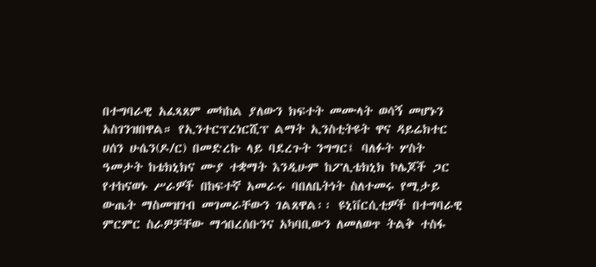በተግባራዊ አፈጻጸም መካከል ያለውን ክፍተት መሙላት ወሳኝ መሆኑን አስገንዝበዋል። የኢንተርፕረነርሺፕ ልማት ኢንስቲትዩት ዋና ዳይሬክተር ሀሰን ሁሴን(ዶ/ር) በመድረኩ ላይ ባደረጉት ንግግር፤ ባለፉት ሦስት ዓመታት ከቴክኒክና ሙያ ተቋማት እንዲሁም ከፖሊቴክኒክ ኮሌጆች ጋር የተከናወኑ ሥራዎች በከፍተኛ አመራሩ ባበለቤትነት ስለተመሩ የሚታይ ውጤት ማስመዝገብ መገመራቸውን ገልጸዋል፡፡ ዩኒቨርሲቲዎች በተግባራዊ ምርምር ስራዎቻቸው ማኅበረሰቡንና አካባቢውን ለመለወጥ ትልቅ ተስፋ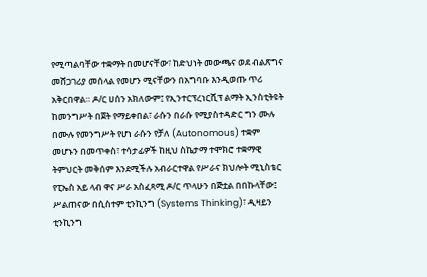የሚጣልባቸው ተቋማት በመሆናቸው፣ ከድህነት መውጫና ወደ ብልጽግና መሸጋገሪያ መሰላል የመሆን ሚናቸውን በአግባቡ እንዲወጡ ጥሪ አቅርበዋል። ዶ/ር ሀሰን አክለውም፤ የኢንተርፕረነርሺፕ ልማት ኢንስቲትዩት ከመንግሥት በጀት የማይቀበል፣ ራሱን በራሱ የሚያስተዳድር ግን ሙሉ በሙሉ የመንግሥት የሆነ ራሱን የቻለ (Autonomous) ተቋም መሆኑን በመጥቀስ፣ ተሳታፊዎች ከዚህ ስኬታማ ተሞክሮ ተቋማዊ ትምህርት መቅሰም እንደሚችሉ አብራርተዋል የሥራና ክህሎት ሚኒስቴር የፒኤስ አይ ላብ ዋና ሥራ አስፈጻሚ ዶ/ር ጥላሁን በጅቷል በበኩላቸው፤ ሥልጠናው በሲስተም ቲንኪንግ (Systems Thinking)፣ ዲዛይን ቲንኪንግ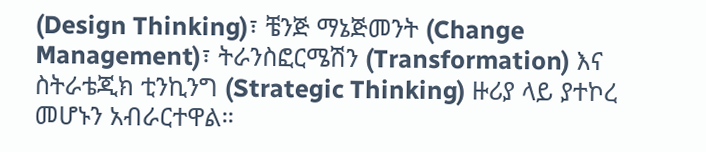(Design Thinking)፣ ቼንጅ ማኔጅመንት (Change Management)፣ ትራንስፎርሜሽን (Transformation) እና ስትራቴጂክ ቲንኪንግ (Strategic Thinking) ዙሪያ ላይ ያተኮረ መሆኑን አብራርተዋል።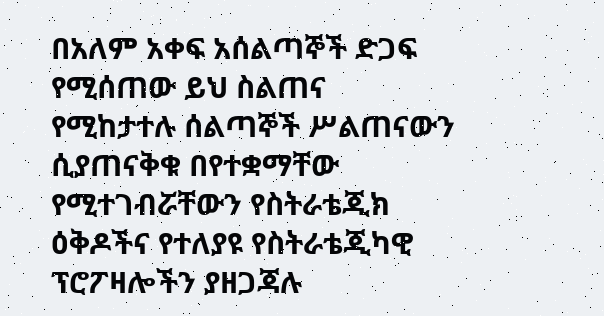በአለም አቀፍ አሰልጣኞች ድጋፍ የሚሰጠው ይህ ስልጠና የሚከታተሉ ሰልጣኞች ሥልጠናውን ሲያጠናቅቁ በየተቋማቸው የሚተገብሯቸውን የስትራቴጂክ ዕቅዶችና የተለያዩ የስትራቴጂካዊ ፕሮፖዛሎችን ያዘጋጃሉ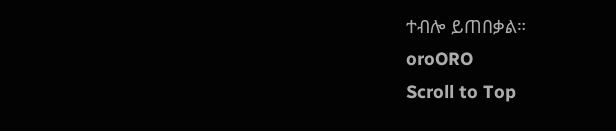ተብሎ ይጠበቃል።
oroORO
Scroll to Top